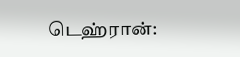டெஹ்ரான்: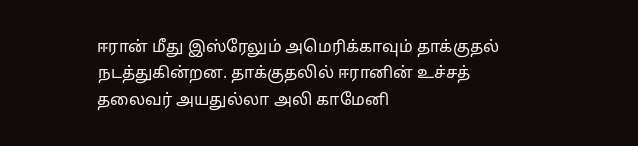ஈரான் மீது இஸ்ரேலும் அமெரிக்காவும் தாக்குதல் நடத்துகின்றன. தாக்குதலில் ஈரானின் உச்சத் தலைவர் அயதுல்லா அலி காமேனி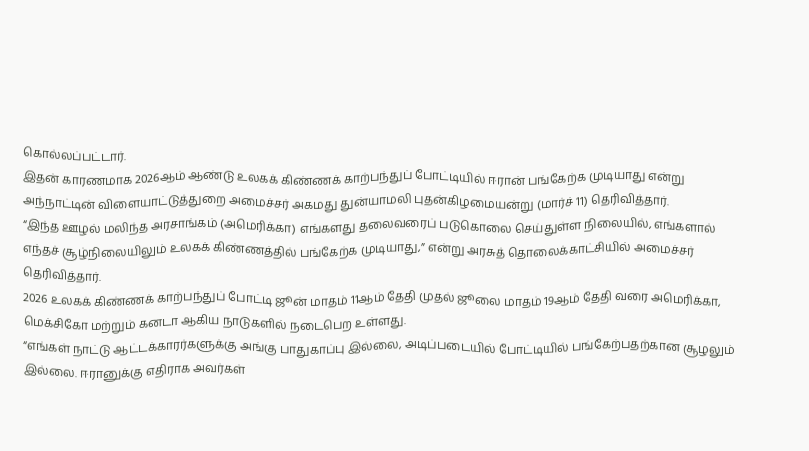கொல்லப்பட்டார்.
இதன் காரணமாக 2026ஆம் ஆண்டு உலகக் கிண்ணக் காற்பந்துப் போட்டியில் ஈரான் பங்கேற்க முடியாது என்று அந்நாட்டின் விளையாட்டுத்துறை அமைச்சர் அகமது துன்யாமலி புதன்கிழமையன்று (மார்ச் 11) தெரிவித்தார்.
“இந்த ஊழல் மலிந்த அரசாங்கம் (அமெரிக்கா) எங்களது தலைவரைப் படுகொலை செய்துள்ள நிலையில், எங்களால் எந்தச் சூழ்நிலையிலும் உலகக் கிண்ணத்தில் பங்கேற்க முடியாது,” என்று அரசுத் தொலைக்காட்சியில் அமைச்சர் தெரிவித்தார்.
2026 உலகக் கிண்ணக் காற்பந்துப் போட்டி ஜூன் மாதம் 11ஆம் தேதி முதல் ஜூலை மாதம் 19ஆம் தேதி வரை அமெரிக்கா, மெக்சிகோ மற்றும் கனடா ஆகிய நாடுகளில் நடைபெற உள்ளது.
“எங்கள் நாட்டு ஆட்டக்காரர்களுக்கு அங்கு பாதுகாப்பு இல்லை, அடிப்படையில் போட்டியில் பங்கேற்பதற்கான சூழலும் இல்லை. ஈரானுக்கு எதிராக அவர்கள்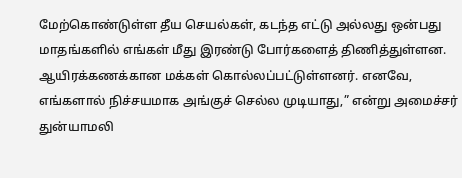மேற்கொண்டுள்ள தீய செயல்கள், கடந்த எட்டு அல்லது ஒன்பது மாதங்களில் எங்கள் மீது இரண்டு போர்களைத் திணித்துள்ளன. ஆயிரக்கணக்கான மக்கள் கொல்லப்பட்டுள்ளனர். எனவே, எங்களால் நிச்சயமாக அங்குச் செல்ல முடியாது,” என்று அமைச்சர் துன்யாமலி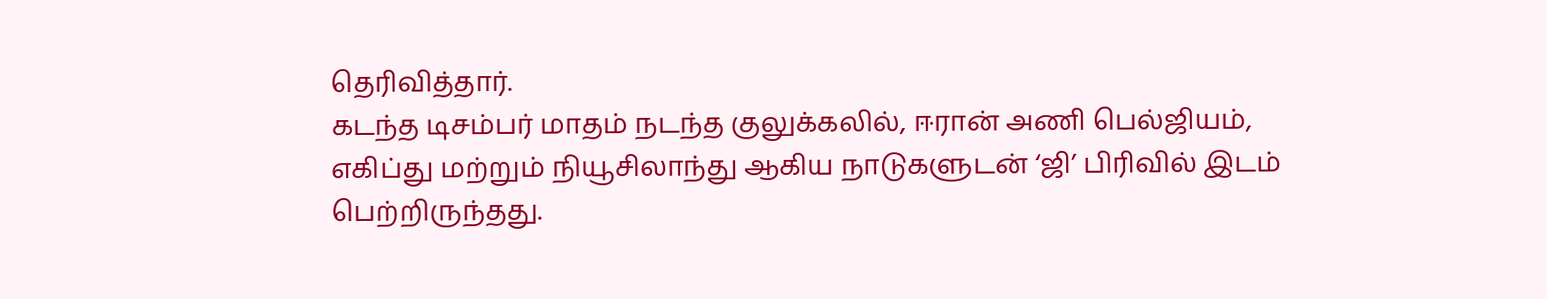தெரிவித்தார்.
கடந்த டிசம்பர் மாதம் நடந்த குலுக்கலில், ஈரான் அணி பெல்ஜியம், எகிப்து மற்றும் நியூசிலாந்து ஆகிய நாடுகளுடன் ‘ஜி’ பிரிவில் இடம் பெற்றிருந்தது.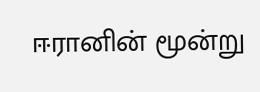ஈரானின் மூன்று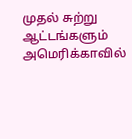முதல் சுற்று ஆட்டங்களும் அமெரிக்காவில்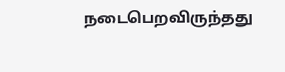நடைபெறவிருந்தது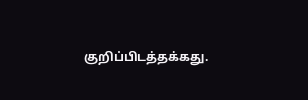குறிப்பிடத்தக்கது.